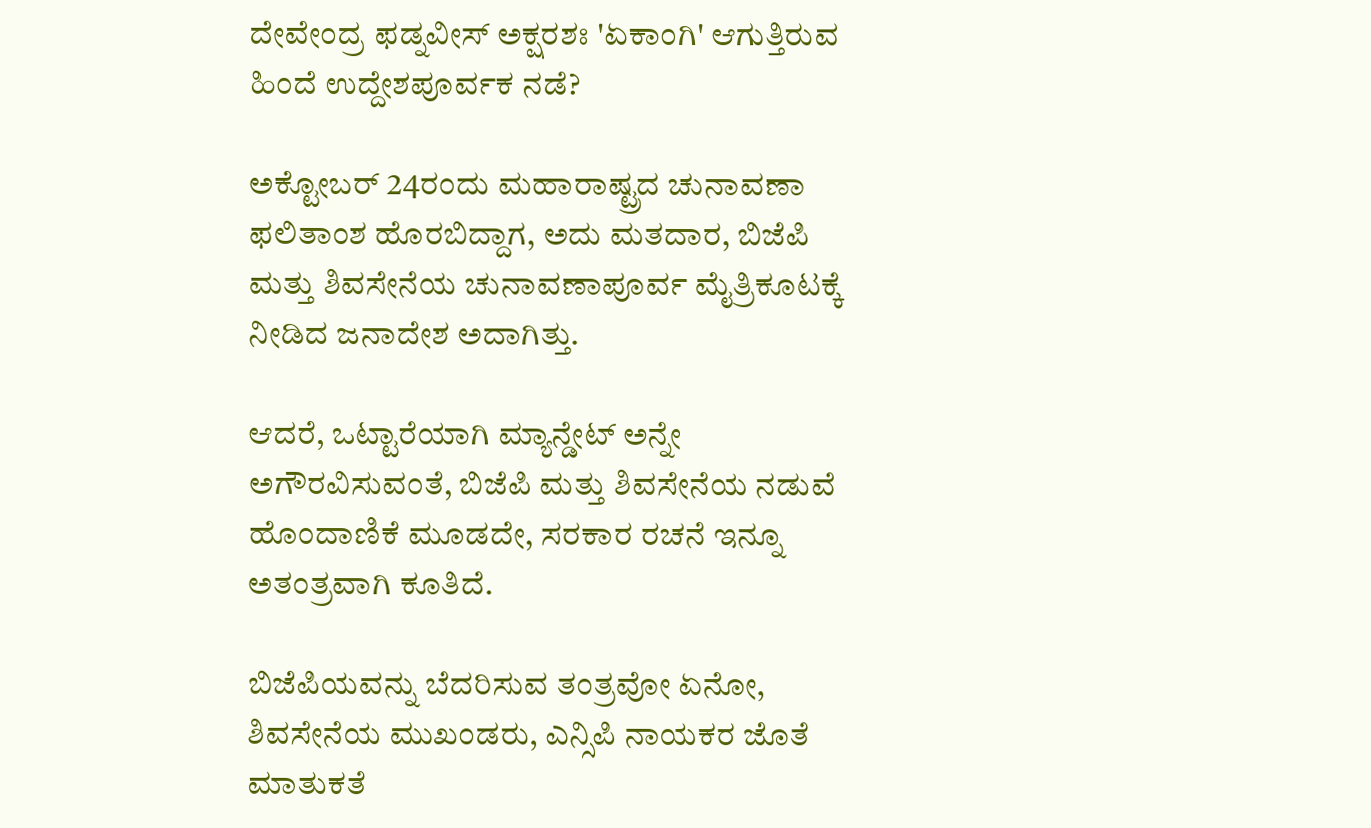ದೇವೇಂದ್ರ ಫಡ್ನವೀಸ್ ಅಕ್ಷರಶಃ 'ಏಕಾಂಗಿ' ಆಗುತ್ತಿರುವ ಹಿಂದೆ ಉದ್ದೇಶಪೂರ್ವಕ ನಡೆ?

ಅಕ್ಟೋಬರ್ 24ರಂದು ಮಹಾರಾಷ್ಟ್ರದ ಚುನಾವಣಾ ಫಲಿತಾಂಶ ಹೊರಬಿದ್ದಾಗ, ಅದು ಮತದಾರ, ಬಿಜೆಪಿ ಮತ್ತು ಶಿವಸೇನೆಯ ಚುನಾವಣಾಪೂರ್ವ ಮೈತ್ರಿಕೂಟಕ್ಕೆ ನೀಡಿದ ಜನಾದೇಶ ಅದಾಗಿತ್ತು.

ಆದರೆ, ಒಟ್ಟಾರೆಯಾಗಿ ಮ್ಯಾನ್ಡೇಟ್ ಅನ್ನೇ ಅಗೌರವಿಸುವಂತೆ, ಬಿಜೆಪಿ ಮತ್ತು ಶಿವಸೇನೆಯ ನಡುವೆ ಹೊಂದಾಣಿಕೆ ಮೂಡದೇ, ಸರಕಾರ ರಚನೆ ಇನ್ನೂ ಅತಂತ್ರವಾಗಿ ಕೂತಿದೆ.

ಬಿಜೆಪಿಯವನ್ನು ಬೆದರಿಸುವ ತಂತ್ರವೋ ಏನೋ, ಶಿವಸೇನೆಯ ಮುಖಂಡರು, ಎನ್ಸಿಪಿ ನಾಯಕರ ಜೊತೆ ಮಾತುಕತೆ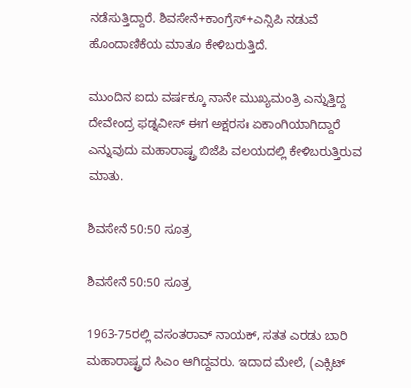ನಡೆಸುತ್ತಿದ್ದಾರೆ. ಶಿವಸೇನೆ+ಕಾಂಗ್ರೆಸ್+ಎನ್ಸಿಪಿ ನಡುವೆ ಹೊಂದಾಣಿಕೆಯ ಮಾತೂ ಕೇಳಿಬರುತ್ತಿದೆ.

ಮುಂದಿನ ಐದು ವರ್ಷಕ್ಕೂ ನಾನೇ ಮುಖ್ಯಮಂತ್ರಿ ಎನ್ನುತ್ತಿದ್ದ ದೇವೇಂದ್ರ ಫಡ್ನವೀಸ್ ಈಗ ಅಕ್ಷರಸಃ ಏಕಾಂಗಿಯಾಗಿದ್ದಾರೆ ಎನ್ನುವುದು ಮಹಾರಾಷ್ಟ್ರ ಬಿಜೆಪಿ ವಲಯದಲ್ಲಿ ಕೇಳಿಬರುತ್ತಿರುವ ಮಾತು.

ಶಿವಸೇನೆ 50:50 ಸೂತ್ರ

ಶಿವಸೇನೆ 50:50 ಸೂತ್ರ

1963-75ರಲ್ಲಿ ವಸಂತರಾವ್ ನಾಯಕ್, ಸತತ ಎರಡು ಬಾರಿ ಮಹಾರಾಷ್ಟ್ರದ ಸಿಎಂ ಆಗಿದ್ದವರು. ಇದಾದ ಮೇಲೆ, (ಎಕ್ಸಿಟ್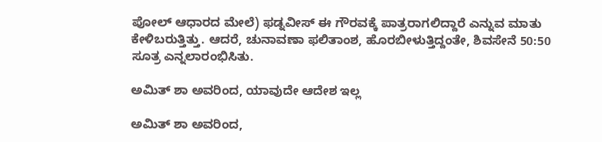ಪೋಲ್ ಆಧಾರದ ಮೇಲೆ) ಫಡ್ನವೀಸ್ ಈ ಗೌರವಕ್ಕೆ ಪಾತ್ರರಾಗಲಿದ್ದಾರೆ ಎನ್ನುವ ಮಾತು ಕೇಳಿಬರುತ್ತಿತ್ತು. ಆದರೆ, ಚುನಾವಣಾ ಫಲಿತಾಂಶ, ಹೊರಬೀಳುತ್ತಿದ್ದಂತೇ, ಶಿವಸೇನೆ 50:50 ಸೂತ್ರ ಎನ್ನಲಾರಂಭಿಸಿತು.

ಅಮಿತ್ ಶಾ ಅವರಿಂದ, ಯಾವುದೇ ಆದೇಶ ಇಲ್ಲ

ಅಮಿತ್ ಶಾ ಅವರಿಂದ,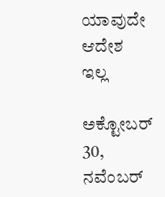ಯಾವುದೇ ಆದೇಶ ಇಲ್ಲ

ಅಕ್ಟೋಬರ್ 30, ನವೆಂಬರ್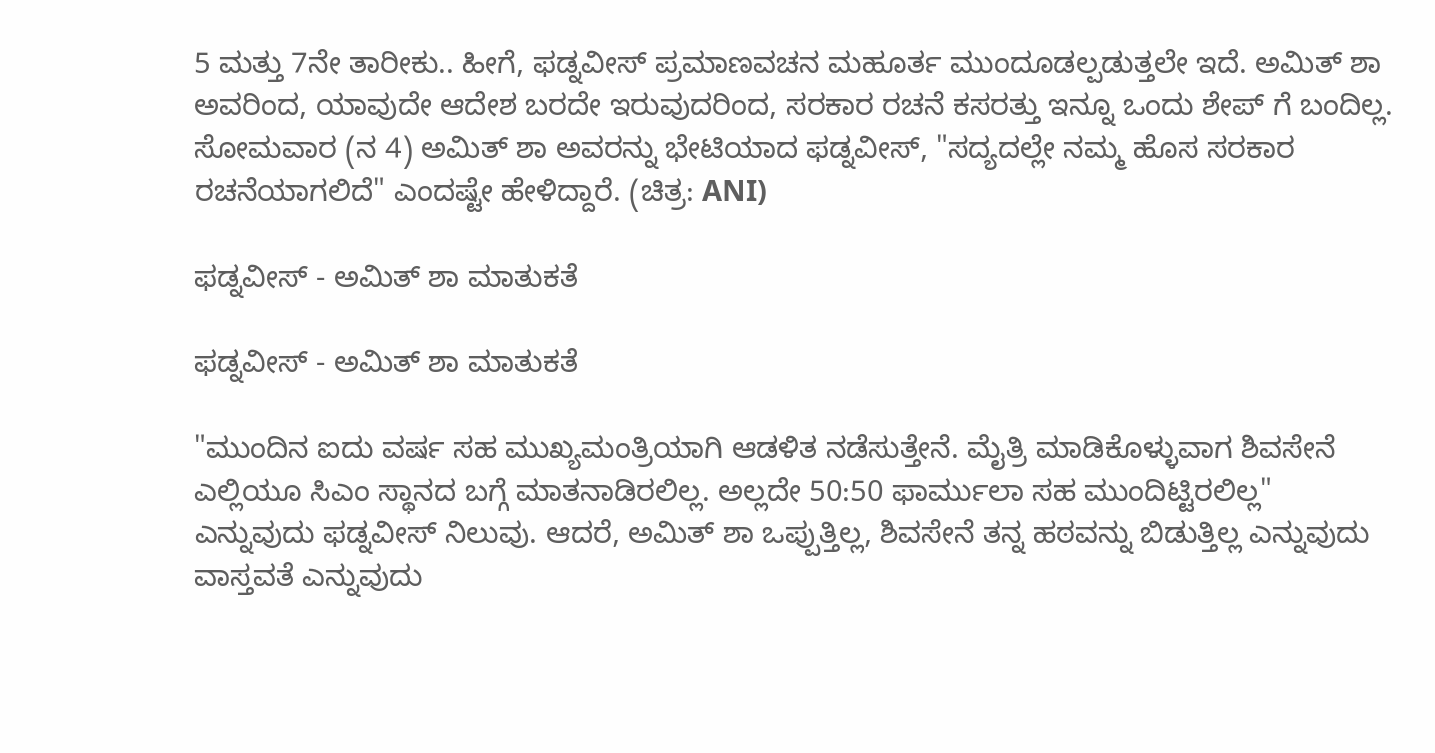5 ಮತ್ತು 7ನೇ ತಾರೀಕು.. ಹೀಗೆ, ಫಡ್ನವೀಸ್ ಪ್ರಮಾಣವಚನ ಮಹೂರ್ತ ಮುಂದೂಡಲ್ಪಡುತ್ತಲೇ ಇದೆ. ಅಮಿತ್ ಶಾ ಅವರಿಂದ, ಯಾವುದೇ ಆದೇಶ ಬರದೇ ಇರುವುದರಿಂದ, ಸರಕಾರ ರಚನೆ ಕಸರತ್ತು ಇನ್ನೂ ಒಂದು ಶೇಪ್ ಗೆ ಬಂದಿಲ್ಲ. ಸೋಮವಾರ (ನ 4) ಅಮಿತ್ ಶಾ ಅವರನ್ನು ಭೇಟಿಯಾದ ಫಡ್ನವೀಸ್, "ಸದ್ಯದಲ್ಲೇ ನಮ್ಮ ಹೊಸ ಸರಕಾರ ರಚನೆಯಾಗಲಿದೆ" ಎಂದಷ್ಟೇ ಹೇಳಿದ್ದಾರೆ. (ಚಿತ್ರ: ANI)

ಫಡ್ನವೀಸ್ - ಅಮಿತ್ ಶಾ ಮಾತುಕತೆ

ಫಡ್ನವೀಸ್ - ಅಮಿತ್ ಶಾ ಮಾತುಕತೆ

"ಮುಂದಿನ ಐದು ವರ್ಷ ಸಹ ಮುಖ್ಯಮಂತ್ರಿಯಾಗಿ ಆಡಳಿತ ನಡೆಸುತ್ತೇನೆ. ಮೈತ್ರಿ ಮಾಡಿಕೊಳ್ಳುವಾಗ ಶಿವಸೇನೆ ಎಲ್ಲಿಯೂ ಸಿಎಂ ಸ್ಥಾನದ ಬಗ್ಗೆ ಮಾತನಾಡಿರಲಿಲ್ಲ. ಅಲ್ಲದೇ 50:50 ಫಾರ್ಮುಲಾ ಸಹ ಮುಂದಿಟ್ಟಿರಲಿಲ್ಲ" ಎನ್ನುವುದು ಫಡ್ನವೀಸ್ ನಿಲುವು. ಆದರೆ, ಅಮಿತ್ ಶಾ ಒಪ್ಪುತ್ತಿಲ್ಲ, ಶಿವಸೇನೆ ತನ್ನ ಹಠವನ್ನು ಬಿಡುತ್ತಿಲ್ಲ ಎನ್ನುವುದು ವಾಸ್ತವತೆ ಎನ್ನುವುದು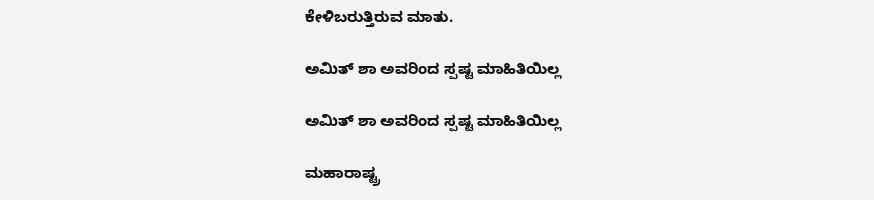ಕೇಳಿಬರುತ್ತಿರುವ ಮಾತು.

ಅಮಿತ್ ಶಾ ಅವರಿಂದ ಸ್ಪಷ್ಟ ಮಾಹಿತಿಯಿಲ್ಲ

ಅಮಿತ್ ಶಾ ಅವರಿಂದ ಸ್ಪಷ್ಟ ಮಾಹಿತಿಯಿಲ್ಲ

ಮಹಾರಾಷ್ಟ್ರ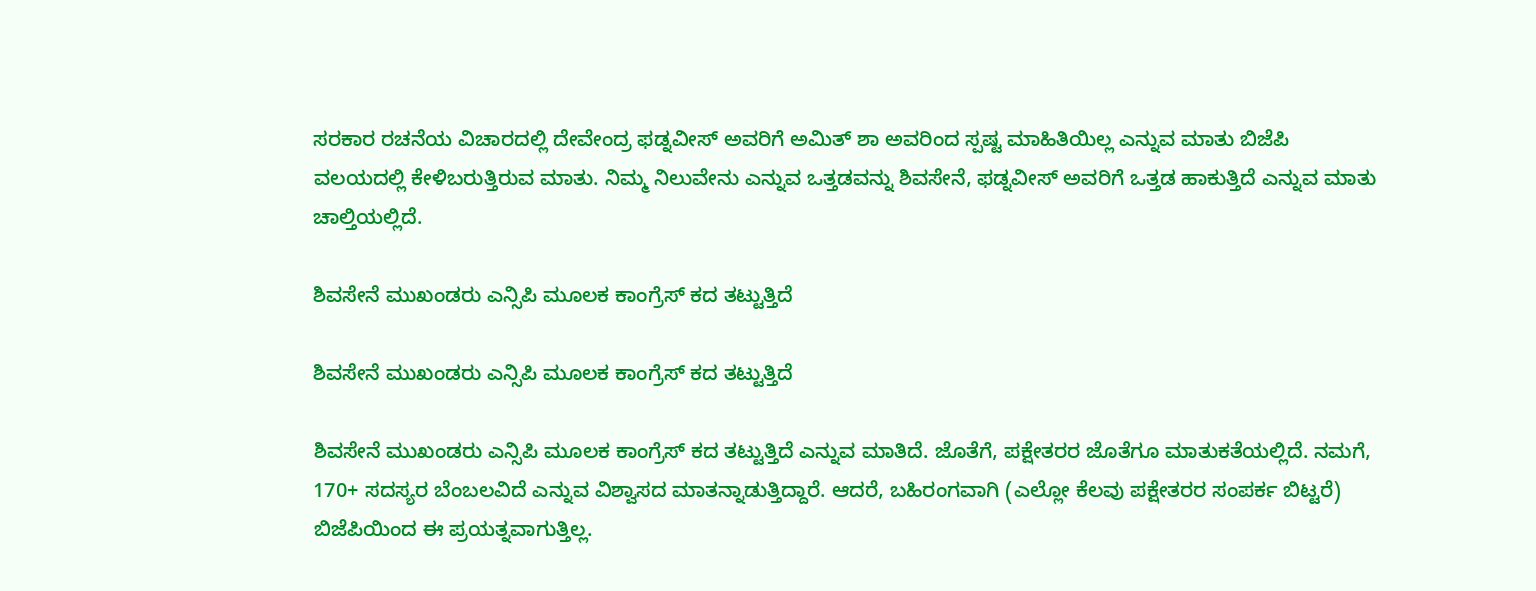ಸರಕಾರ ರಚನೆಯ ವಿಚಾರದಲ್ಲಿ ದೇವೇಂದ್ರ ಫಡ್ನವೀಸ್ ಅವರಿಗೆ ಅಮಿತ್ ಶಾ ಅವರಿಂದ ಸ್ಪಷ್ಟ ಮಾಹಿತಿಯಿಲ್ಲ ಎನ್ನುವ ಮಾತು ಬಿಜೆಪಿ ವಲಯದಲ್ಲಿ ಕೇಳಿಬರುತ್ತಿರುವ ಮಾತು. ನಿಮ್ಮ ನಿಲುವೇನು ಎನ್ನುವ ಒತ್ತಡವನ್ನು ಶಿವಸೇನೆ, ಫಡ್ನವೀಸ್ ಅವರಿಗೆ ಒತ್ತಡ ಹಾಕುತ್ತಿದೆ ಎನ್ನುವ ಮಾತು ಚಾಲ್ತಿಯಲ್ಲಿದೆ.

ಶಿವಸೇನೆ ಮುಖಂಡರು ಎನ್ಸಿಪಿ ಮೂಲಕ ಕಾಂಗ್ರೆಸ್ ಕದ ತಟ್ಟುತ್ತಿದೆ

ಶಿವಸೇನೆ ಮುಖಂಡರು ಎನ್ಸಿಪಿ ಮೂಲಕ ಕಾಂಗ್ರೆಸ್ ಕದ ತಟ್ಟುತ್ತಿದೆ

ಶಿವಸೇನೆ ಮುಖಂಡರು ಎನ್ಸಿಪಿ ಮೂಲಕ ಕಾಂಗ್ರೆಸ್ ಕದ ತಟ್ಟುತ್ತಿದೆ ಎನ್ನುವ ಮಾತಿದೆ. ಜೊತೆಗೆ, ಪಕ್ಷೇತರರ ಜೊತೆಗೂ ಮಾತುಕತೆಯಲ್ಲಿದೆ. ನಮಗೆ, 170+ ಸದಸ್ಯರ ಬೆಂಬಲವಿದೆ ಎನ್ನುವ ವಿಶ್ವಾಸದ ಮಾತನ್ನಾಡುತ್ತಿದ್ದಾರೆ. ಆದರೆ, ಬಹಿರಂಗವಾಗಿ (ಎಲ್ಲೋ ಕೆಲವು ಪಕ್ಷೇತರರ ಸಂಪರ್ಕ ಬಿಟ್ಟರೆ) ಬಿಜೆಪಿಯಿಂದ ಈ ಪ್ರಯತ್ನವಾಗುತ್ತಿಲ್ಲ.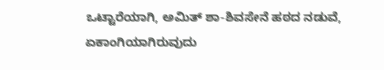ಒಟ್ಟಾರೆಯಾಗಿ, ಅಮಿತ್ ಶಾ-ಶಿವಸೇನೆ ಹಠದ ನಡುವೆ, ಏಕಾಂಗಿಯಾಗಿರುವುದು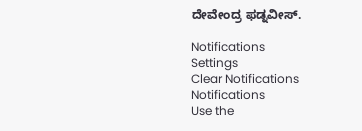ದೇವೇಂದ್ರ ಫಡ್ನವೀಸ್.

Notifications
Settings
Clear Notifications
Notifications
Use the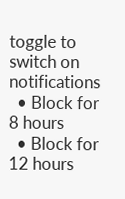toggle to switch on notifications
  • Block for 8 hours
  • Block for 12 hours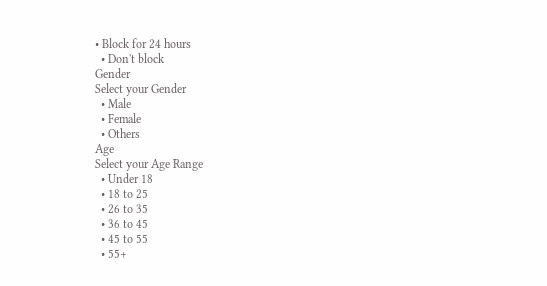• Block for 24 hours
  • Don't block
Gender
Select your Gender
  • Male
  • Female
  • Others
Age
Select your Age Range
  • Under 18
  • 18 to 25
  • 26 to 35
  • 36 to 45
  • 45 to 55
  • 55+